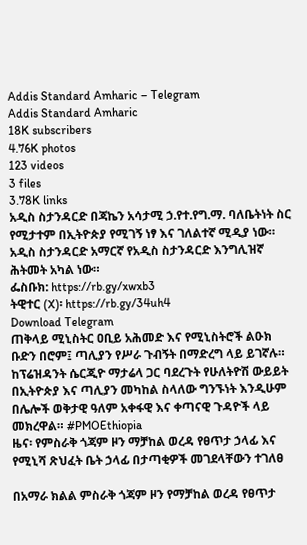Addis Standard Amharic – Telegram
Addis Standard Amharic
18K subscribers
4.76K photos
123 videos
3 files
3.78K links
አዲስ ስታንዳርድ በጃኬን አሳታሚ ኃ.የተ.የግ.ማ. ባለቤትነት ስር የሚታተም በኢትዮጵያ የሚገኝ ነፃ እና ገለልተኛ ሚዲያ ነው። አዲስ ስታንዳርድ አማርኛ የአዲስ ስታንዳርድ እንግሊዝኛ ሕትመት አካል ነው።
ፌስቡክ: https://rb.gy/xwxb3
ትዊተር (X)፡ https://rb.gy/34uh4
Download Telegram
ጠቅላይ ሚኒስትር ዐቢይ አሕመድ እና የሚኒስትሮች ልዑክ ቡድን በሮም፤ ጣሊያን የሥራ ጉብኝት በማድረግ ላይ ይገኛሉ። ከፕሬዝዳንት ሴርጂዮ ማታሬላ ጋር ባደረጉት የሁለትዮሽ ውይይት በኢትዮጵያ እና ጣሊያን መካከል ስላለው ግንኙነት እንዲሁም በሌሎች ወቅታዊ ዓለም አቀፋዊ እና ቀጣናዊ ጉዳዮች ላይ መክረዋል። #PMOEthiopia
ዜና፡ የምስራቅ ጎጃም ዞን ማቻከል ወረዳ የፀጥታ ኃላፊ እና የሚኒሻ ጽህፈት ቤት ኃላፊ በታጣቂዎች መገደላቸውን ተገለፀ

በአማራ ክልል ምስራቅ ጎጃም ዞን የማቻከል ወረዳ የፀጥታ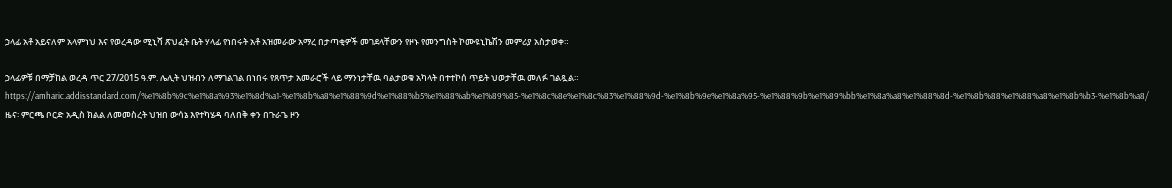ኃላፊ አቶ አይናለም አላምነህ እና የወረዳው ሚኒሻ ጽህፈት ቤት ሃላፊ የነበሩት አቶ አዝመራው አማረ በታጣቂዎች መገደላቸውን የዞኑ የመንግስት ኮሙዩኒኬሽን መምሪያ አስታወቀ።

ኃላፊዎቹ በማቻከል ወረዳ ጥር 27/2015 ዓ.ም. ሌሊት ህዝብን ለማገልገል በነበሩ የጸጥታ አመራሮች ላይ ማንነታቸዉ ባልታወቁ አካላት በተተኮሰ ጥይት ህወታቸዉ መለፉ ገልጿል። https://amharic.addisstandard.com/%e1%8b%9c%e1%8a%93%e1%8d%a1-%e1%8b%a8%e1%88%9d%e1%88%b5%e1%88%ab%e1%89%85-%e1%8c%8e%e1%8c%83%e1%88%9d-%e1%8b%9e%e1%8a%95-%e1%88%9b%e1%89%bb%e1%8a%a8%e1%88%8d-%e1%8b%88%e1%88%a8%e1%8b%b3-%e1%8b%a8/
ዜና፡ ምርጫ ቦርድ አዲስ ክልል ለመመስረት ህዝበ ውሳኔ እየተካሄዳ ባለበቅ ቀን በጉራጌ ዞን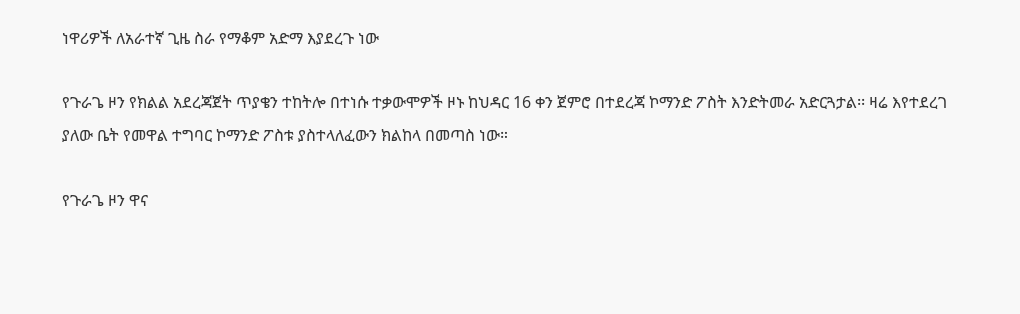ነዋሪዎች ለአራተኛ ጊዜ ስራ የማቆም አድማ እያደረጉ ነው

የጉራጌ ዞን የክልል አደረጃጀት ጥያቄን ተከትሎ በተነሱ ተቃውሞዎች ዞኑ ከህዳር 16 ቀን ጀምሮ በተደረጃ ኮማንድ ፖስት እንድትመራ አድርጓታል፡፡ ዛሬ እየተደረገ ያለው ቤት የመዋል ተግባር ኮማንድ ፖስቱ ያስተላለፈውን ክልከላ በመጣስ ነው።

የጉራጌ ዞን ዋና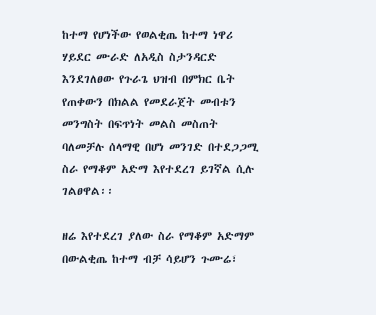ከተማ የሆነችው የወልቂጤ ከተማ ነዋሪ ሃይደር ሙራድ ለአዲስ ስታንዳርድ እንደገለፀው የጉራጌ ህዝብ በምክር ቤት የጠቀውን በክልል የመደራጀት መብቱን መንግስት በፍጥነት መልስ መስጠት ባለመቻሉ ሰላማዊ በሆነ መንገድ በተደጋጋሚ ስራ የማቆም አድማ እየተደረገ ይገኛል ሲሉ ገልፀዋል፡፡

ዘሬ እየተደረገ ያለው ስራ የማቆም አድማም በውልቂጤ ከተማ ብቻ ሳይሆን ጉሙሬ፣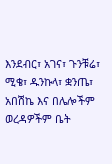እንደብር፣ አገና፣ ጉንቹሬ፣ ሚቄ፣ ዱንኩላ፣ ቋንጤ፣ አበሽኬ እና በሌሎችም ወረዳዎችም ቤት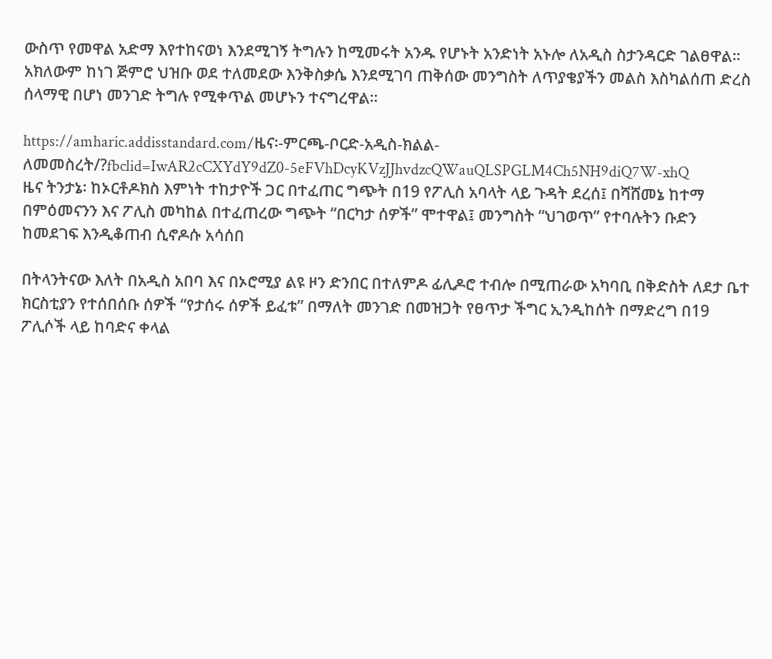ውስጥ የመዋል አድማ እየተከናወነ እንደሚገኝ ትግሉን ከሚመሩት አንዱ የሆኑት አንድነት አኑሎ ለአዲስ ስታንዳርድ ገልፀዋል፡፡ አክለውም ከነገ ጅምሮ ህዝቡ ወደ ተለመደው እንቅስቃሴ እንደሚገባ ጠቅሰው መንግስት ለጥያቄያችን መልስ እስካልሰጠ ድረስ ሰላማዊ በሆነ መንገድ ትግሉ የሚቀጥል መሆኑን ተናግረዋል፡፡

https://amharic.addisstandard.com/ዜና፡-ምርጫ-ቦርድ-አዲስ-ክልል-ለመመስረት/?fbclid=IwAR2cCXYdY9dZ0-5eFVhDcyKVzJJhvdzcQWauQLSPGLM4Ch5NH9diQ7W-xhQ
ዜና ትንታኔ፡ ከኦርቶዶክስ እምነት ተከታዮች ጋር በተፈጠር ግጭት በ19 የፖሊስ አባላት ላይ ጉዳት ደረሰ፤ በሻሸመኔ ከተማ በምዕመናንን እና ፖሊስ መካከል በተፈጠረው ግጭት “በርካታ ሰዎች” ሞተዋል፤ መንግስት “ህገወጥ” የተባሉትን ቡድን ከመደገፍ እንዲቆጠብ ሲኖዶሱ አሳሰበ

በትላንትናው እለት በአዲስ አበባ እና በኦሮሚያ ልዩ ዞን ድንበር በተለምዶ ፊሊዶሮ ተብሎ በሚጠራው አካባቢ በቅድስት ለደታ ቤተ ክርስቲያን የተሰበሰቡ ሰዎች “የታሰሩ ሰዎች ይፈቱ” በማለት መንገድ በመዝጋት የፀጥታ ችግር ኢንዲከሰት በማድረግ በ19 ፖሊሶች ላይ ከባድና ቀላል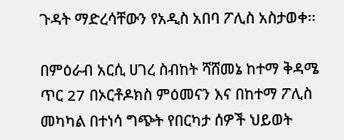ጉዳት ማድረሳቸውን የአዲስ አበባ ፖሊስ አስታወቀ፡፡

በምዕራብ አርሲ ሀገረ ስብከት ሻሸመኔ ከተማ ቅዳሜ ጥር 27 በኦርቶዶክስ ምዕመናን እና በከተማ ፖሊስ መካካል በተነሳ ግጭት የበርካታ ሰዎች ህይወት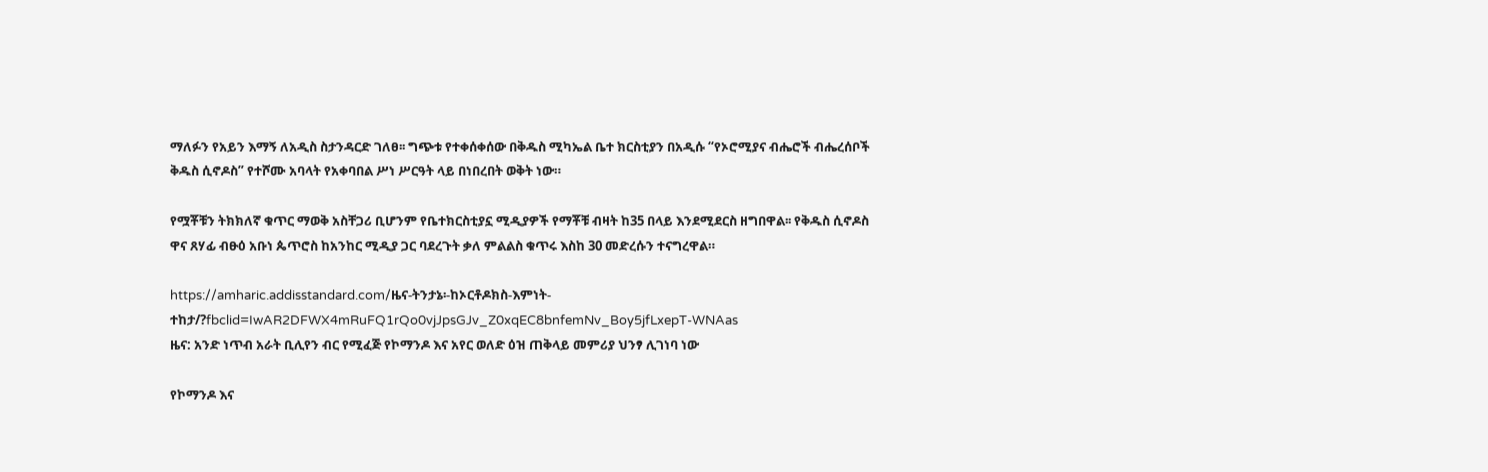ማለፉን የአይን እማኝ ለአዲስ ስታንዳርድ ገለፀ፡፡ ግጭቱ የተቀሰቀሰው በቅዱስ ሚካኤል ቤተ ክርስቲያን በአዲሱ “የኦሮሚያና ብሔሮች ብሔረሰቦች ቅዱስ ሲኖዶስ” የተሾሙ አባላት የአቀባበል ሥነ ሥርዓት ላይ በነበረበት ወቅት ነው።

የሟቾቹን ትክክለኛ ቁጥር ማወቅ አስቸጋሪ ቢሆንም የቤተክርስቲያኗ ሚዲያዎች የማቾቹ ብዛት ከ35 በላይ እንደሚደርስ ዘግበዋል፡፡ የቅዱስ ሲኖዶስ ዋና ጸሃፊ ብፁዕ አቡነ ጴጥሮስ ከአንከር ሚዲያ ጋር ባደረጉት ቃለ ምልልስ ቁጥሩ እስከ 30 መድረሱን ተናግረዋል።

https://amharic.addisstandard.com/ዜና-ትንታኔ፡-ከኦርቶዶክስ-እምነት-ተከታ/?fbclid=IwAR2DFWX4mRuFQ1rQo0vjJpsGJv_Z0xqEC8bnfemNv_Boy5jfLxepT-WNAas
ዜና: አንድ ነጥብ አራት ቢሊየን ብር የሚፈጅ የኮማንዶ እና አየር ወለድ ዕዝ ጠቅላይ መምሪያ ህንፃ ሊገነባ ነው

የኮማንዶ እና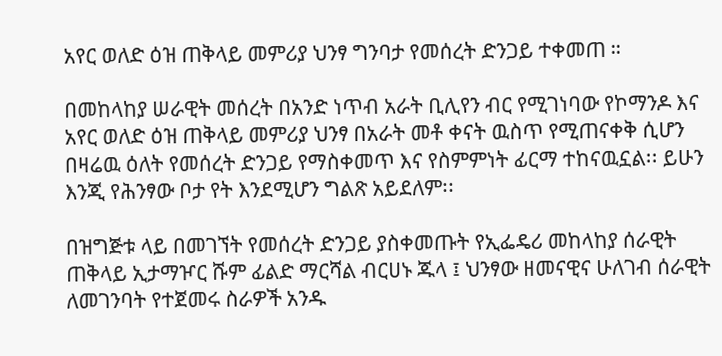አየር ወለድ ዕዝ ጠቅላይ መምሪያ ህንፃ ግንባታ የመሰረት ድንጋይ ተቀመጠ ።

በመከላከያ ሠራዊት መሰረት በአንድ ነጥብ አራት ቢሊየን ብር የሚገነባው የኮማንዶ እና አየር ወለድ ዕዝ ጠቅላይ መምሪያ ህንፃ በአራት መቶ ቀናት ዉስጥ የሚጠናቀቅ ሲሆን በዛሬዉ ዕለት የመሰረት ድንጋይ የማስቀመጥ እና የስምምነት ፊርማ ተከናዉኗል፡፡ ይሁን እንጂ የሕንፃው ቦታ የት እንደሚሆን ግልጽ አይደለም፡፡

በዝግጅቱ ላይ በመገኘት የመሰረት ድንጋይ ያስቀመጡት የኢፌዴሪ መከላከያ ሰራዊት ጠቅላይ ኢታማዦር ሹም ፊልድ ማርሻል ብርሀኑ ጁላ ፤ ህንፃው ዘመናዊና ሁለገብ ሰራዊት ለመገንባት የተጀመሩ ስራዎች አንዱ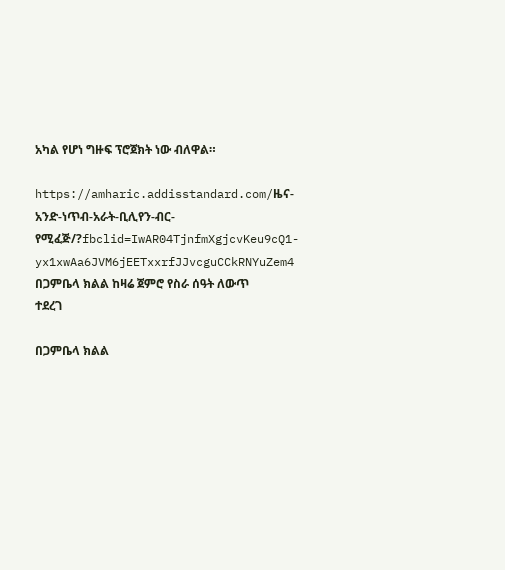አካል የሆነ ግዙፍ ፕሮጀክት ነው ብለዋል።

https://amharic.addisstandard.com/ዜና-አንድ-ነጥብ-አራት-ቢሊየን-ብር-የሚፈጅ/?fbclid=IwAR04TjnfmXgjcvKeu9cQ1-yx1xwAa6JVM6jEETxxrfJJvcguCCkRNYuZem4
በጋምቤላ ክልል ከዛሬ ጀምሮ የስራ ሰዓት ለውጥ ተደረገ

በጋምቤላ ክልል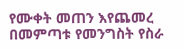የሙቀት መጠን እየጨመረ በመምጣቱ የመንግስት የስራ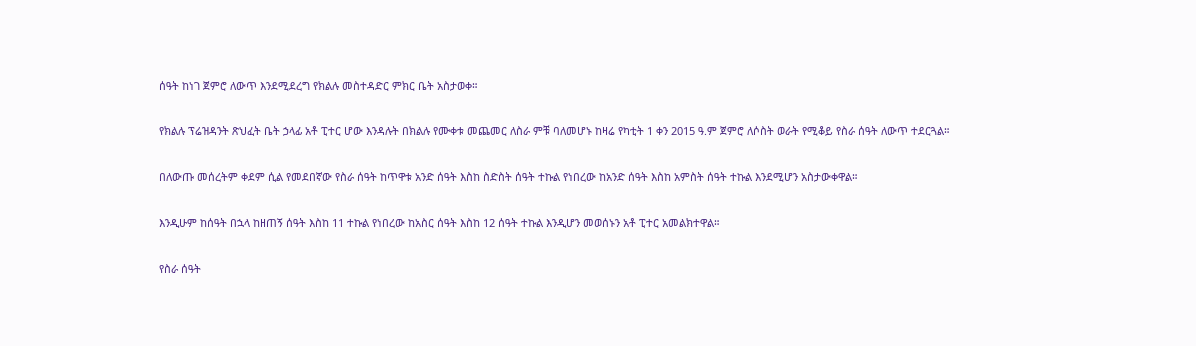ሰዓት ከነገ ጀምሮ ለውጥ እንደሚደረግ የክልሉ መስተዳድር ምክር ቤት አስታወቀ።

የክልሉ ፕሬዝዳንት ጽህፈት ቤት ኃላፊ አቶ ፒተር ሆው እንዳሉት በክልሉ የሙቀቱ መጨመር ለስራ ምቹ ባለመሆኑ ከዛሬ የካቲት 1 ቀን 2015 ዓ.ም ጀምሮ ለሶስት ወራት የሚቆይ የስራ ሰዓት ለውጥ ተደርጓል።

በለውጡ መሰረትም ቀደም ሲል የመደበኛው የስራ ሰዓት ከጥዋቱ አንድ ሰዓት እስከ ስድስት ሰዓት ተኩል የነበረው ከአንድ ሰዓት እስከ አምስት ሰዓት ተኩል እንደሚሆን አስታውቀዋል።

እንዲሁም ከሰዓት በኋላ ከዘጠኝ ሰዓት እስከ 11 ተኩል የነበረው ከአስር ሰዓት እስከ 12 ሰዓት ተኩል እንዲሆን መወሰኑን አቶ ፒተር አመልክተዋል።

የስራ ሰዓት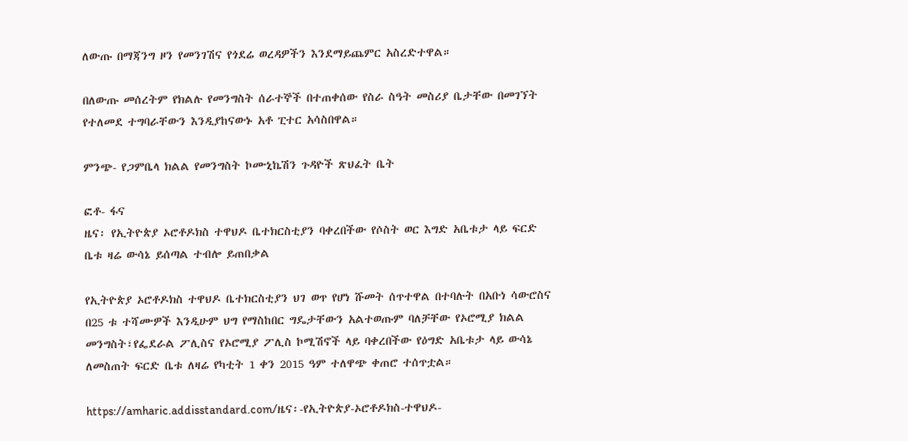ለውጡ በማጃንግ ዞን የመንገሽና የጎደሬ ወረዳዎችን እንደማይጨምር አስረድተዋል።

በለውጡ መሰረትም የክልሉ የመንግስት ሰራተኞች በተጠቀሰው የስራ ስዓት መስሪያ ቤታቸው በመገኘት የተለመደ ተግባራቸውን እንዲያከናውኑ አቶ ፒተር አሳስበዋል።

ምንጭ- የጋምቤላ ክልል የመንግስት ኮሙኒኬሽን ጉዳዮች ጽህፈት ቤት

ፎቶ- ፋና
ዜና፡ የኢትዮጵያ ኦሮቶዶክስ ተዋህዶ ቤተክርስቲያን ባቀረበችው የሶስት ወር እግድ አቤቱታ ላይ ፍርድ ቤቱ ዛሬ ውሳኔ ይሰጣል ተብሎ ይጠበቃል

የኢትዮጵያ ኦሮቶዶክስ ተዋህዶ ቤተክርስቲያን ህገ ወጥ የሆነ ሹመት ሰጥተዋል በተባሉት በአቡነ ሳውሮስና በ25 ቱ ተሻሙዎች እንዲሁም ህግ የማስከበር ግዴታቸውን አልተወጡም ባለቻቸው የኦሮሚያ ክልል መንግስት፣የፌደራል ፖሊስና የኦሮሚያ ፖሊስ ኮሚሽኖች ላይ ባቀረበችው የዕግድ አቤቱታ ላይ ውሳኔ ለመስጠት ፍርድ ቤቱ ለዛሬ የካቲት 1 ቀን 2015 ዓም ተለዋጭ ቀጠሮ ተሰጥቷል።

https://amharic.addisstandard.com/ዜና፡-የኢትዮጵያ-ኦሮቶዶክስ-ተዋህዶ-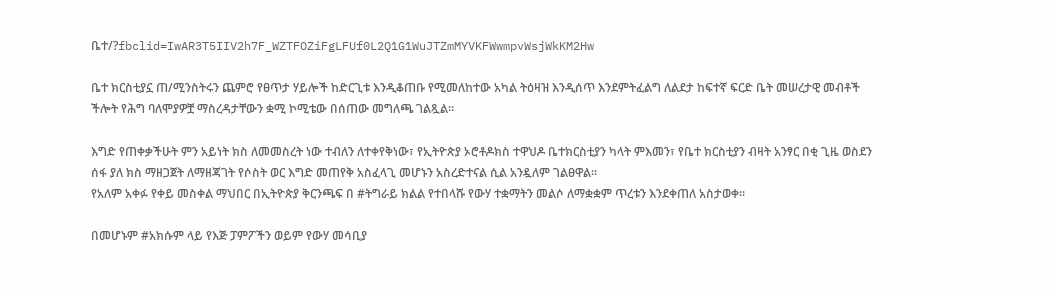ቤተ/?fbclid=IwAR3T5IIV2h7F_WZTFOZiFgLFUf0L2Q1G1WuJTZmMYVKFWwmpvWsjWkKM2Hw

ቤተ ክርስቲያኗ ጠ/ሚንስትሩን ጨምሮ የፀጥታ ሃይሎች ከድርጊቱ እንዲቆጠቡ የሚመለከተው አካል ትዕዛዝ እንዲሰጥ እንደምትፈልግ ለልደታ ከፍተኛ ፍርድ ቤት መሠረታዊ መብቶች ችሎት የሕግ ባለሞያዎቿ ማስረዳታቸውን ቋሚ ኮሚቴው በሰጠው መግለጫ ገልጿል፡፡

እግድ የጠቀቃችሁት ምን አይነት ክስ ለመመስረት ነው ተብለን ለተቀየቅነው፣ የኢትዮጵያ ኦሮቶዶክስ ተዋህዶ ቤተክርስቲያን ካላት ምእመን፣ የቤተ ክርስቲያን ብዛት አንፃር በቂ ጊዜ ወስደን ሰፋ ያለ ክስ ማዘጋጀት ለማዘጃገት የሶስት ወር እግድ መጠየቅ አስፈላጊ መሆኑን አስረድተናል ሲል አንዷለም ገልፀዋል፡፡
የአለም አቀፉ የቀይ መስቀል ማህበር በኢትዮጵያ ቅርንጫፍ በ #ትግራይ ክልል የተበላሹ የውሃ ተቋማትን መልሶ ለማቋቋም ጥረቱን እንደቀጠለ አስታወቀ።

በመሆኑም #አክሱም ላይ የእጅ ፓምፖችን ወይም የውሃ መሳቢያ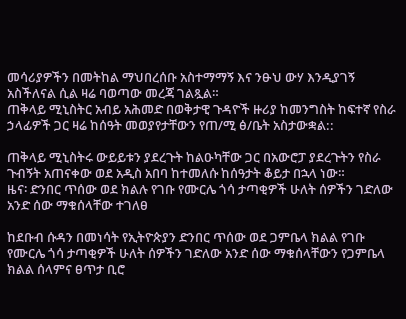መሳሪያዎችን በመትከል ማህበረሰቡ አስተማማኝ እና ንፁህ ውሃ እንዲያገኝ አስችለናል ሲል ዛሬ ባወጣው መረጃ ገልጿል።
ጠቅላይ ሚኒስትር አብይ አሕመድ በወቅታዊ ጉዳዮች ዙሪያ ከመንግስት ከፍተኛ የስራ ኃላፊዎች ጋር ዛሬ ከሰዓት መወያየታቸውን የጠ/ሚ ፅ/ቤት አስታውቋል::

ጠቅላይ ሚኒስትሩ ውይይቱን ያደረጉት ከልዑካቸው ጋር በአውሮፓ ያደረጉትን የስራ ጉብኝት አጠናቀው ወደ አዲስ አበባ ከተመለሱ ከሰዓታት ቆይታ በኋላ ነው።
ዜና፡ ድንበር ጥሰው ወደ ክልሉ የገቡ የሙርሌ ጎሳ ታጣቂዎች ሁለት ሰዎችን ገድለው አንድ ሰው ማቁሰላቸው ተገለፀ

ከደቡብ ሱዳን በመነሳት የኢትዮጵያን ድንበር ጥሰው ወደ ጋምቤላ ክልል የገቡ የሙርሌ ጎሳ ታጣቂዎች ሁለት ሰዎችን ገድለው አንድ ሰው ማቁሰላቸውን የጋምቤላ ክልል ሰላምና ፀጥታ ቢሮ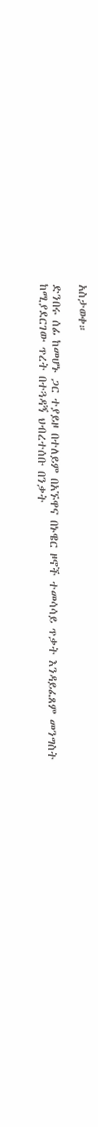አስታወቀ።

ድንበሩ ሰፊ ከመሆኑ ጋር ተያይዞ በተለይም በአኙዋና በኑዌር ዞኖች ተመሳሳይ ጥቃት እንዳይፈጸም መንግስት ከሚያደርገው ጥረት በተጓዳኝ ህብረተሰቡ በንቃት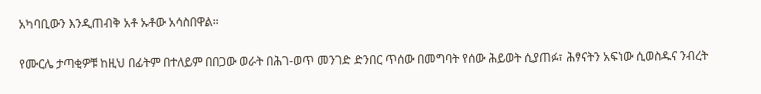አካባቢውን እንዲጠብቅ አቶ ኡቶው አሳስበዋል።

የሙርሌ ታጣቂዎቹ ከዚህ በፊትም በተለይም በበጋው ወራት በሕገ-ወጥ መንገድ ድንበር ጥሰው በመግባት የሰው ሕይወት ሲያጠፉ፣ ሕፃናትን አፍነው ሲወስዱና ንብረት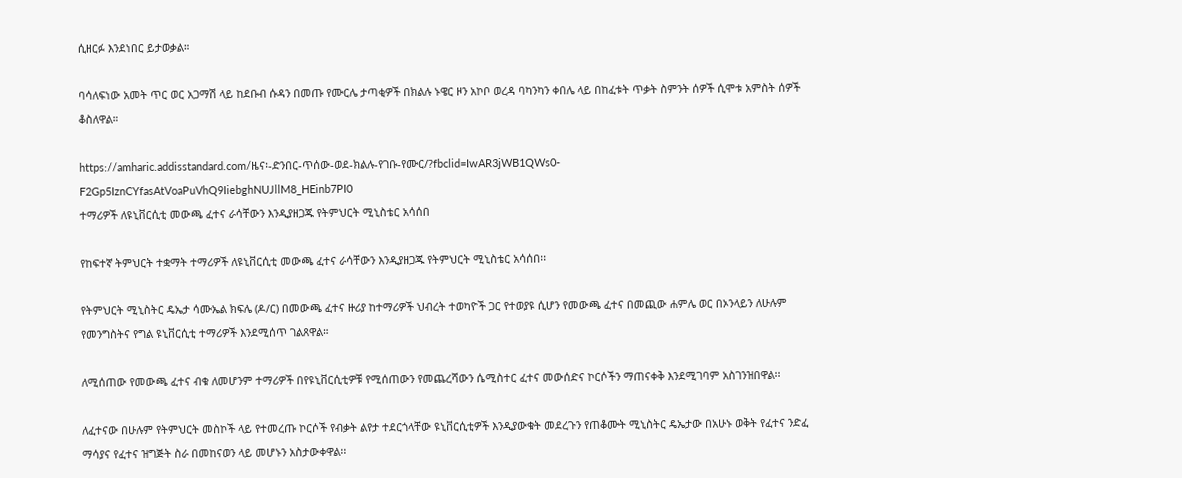ሲዘርፉ እንደነበር ይታወቃል።

ባሳለፍነው አመት ጥር ወር አጋማሽ ላይ ከደቡብ ሱዳን በመጡ የሙርሌ ታጣቂዎች በክልሉ ኑዌር ዞን አኮቦ ወረዳ ባካንካን ቀበሌ ላይ በከፈቱት ጥቃት ስምንት ሰዎች ሲሞቱ አምስት ሰዎች ቆስለዋል።

https://amharic.addisstandard.com/ዜና፡-ድንበር-ጥሰው-ወደ-ክልሉ-የገቡ-የሙር/?fbclid=IwAR3jWB1QWs0-F2Gp5IznCYfasAtVoaPuVhQ9IiebghNUJllM8_HEinb7PI0
ተማሪዎች ለዩኒቨርሲቲ መውጫ ፈተና ራሳቸውን እንዲያዘጋጁ የትምህርት ሚኒስቴር አሳሰበ

የከፍተኛ ትምህርት ተቋማት ተማሪዎች ለዩኒቨርሲቲ መውጫ ፈተና ራሳቸውን እንዲያዘጋጁ የትምህርት ሚኒስቴር አሳሰበ፡፡

የትምህርት ሚኒስትር ዴኤታ ሳሙኤል ክፍሌ (ዶ/ር) በመውጫ ፈተና ዙሪያ ከተማሪዎች ህብረት ተወካዮች ጋር የተወያዩ ሲሆን የመውጫ ፈተና በመጪው ሐምሌ ወር በኦንላይን ለሁሉም የመንግስትና የግል ዩኒቨርሲቲ ተማሪዎች እንደሚሰጥ ገልጸዋል።

ለሚሰጠው የመውጫ ፈተና ብቁ ለመሆንም ተማሪዎች በየዩኒቨርሲቲዎቹ የሚሰጠውን የመጨረሻውን ሴሚስተር ፈተና መውሰድና ኮርሶችን ማጠናቀቅ እንደሚገባም አስገንዝበዋል፡፡

ለፈተናው በሁሉም የትምህርት መስኮች ላይ የተመረጡ ኮርሶች የብቃት ልየታ ተደርጎላቸው ዩኒቨርሲቲዎች እንዲያውቁት መደረጉን የጠቆሙት ሚኒስትር ዴኤታው በአሁኑ ወቅት የፈተና ንድፈ ማሳያና የፈተና ዝግጅት ስራ በመከናወን ላይ መሆኑን አስታውቀዋል፡፡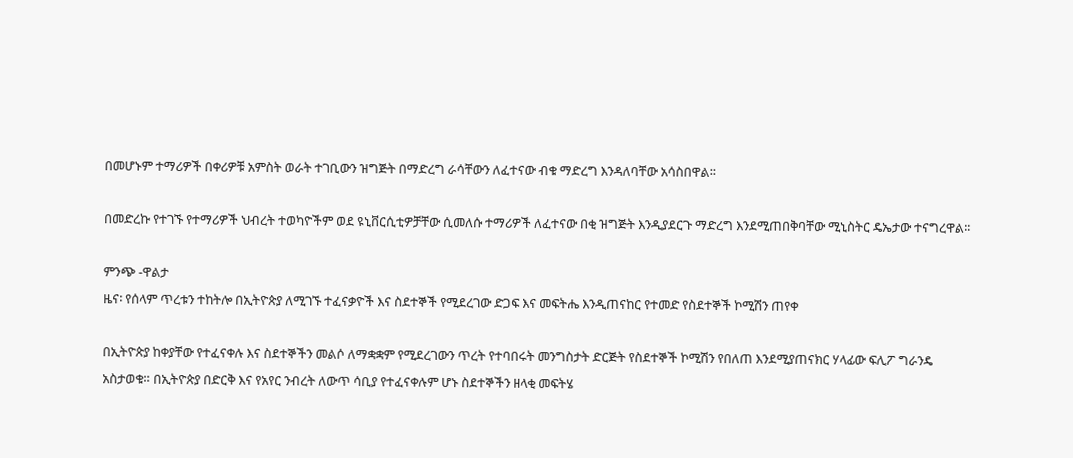በመሆኑም ተማሪዎች በቀሪዎቹ አምስት ወራት ተገቢውን ዝግጅት በማድረግ ራሳቸውን ለፈተናው ብቁ ማድረግ እንዳለባቸው አሳስበዋል፡፡

በመድረኩ የተገኙ የተማሪዎች ህብረት ተወካዮችም ወደ ዩኒቨርሲቲዎቻቸው ሲመለሱ ተማሪዎች ለፈተናው በቂ ዝግጅት እንዲያደርጉ ማድረግ እንደሚጠበቅባቸው ሚኒስትር ዴኤታው ተናግረዋል፡፡

ምንጭ -ዋልታ
ዜና፡ የሰላም ጥረቱን ተከትሎ በኢትዮጵያ ለሚገኙ ተፈናቃዮች እና ስደተኞች የሚደረገው ድጋፍ እና መፍትሔ እንዲጠናከር የተመድ የስደተኞች ኮሚሽን ጠየቀ

በኢትዮጵያ ከቀያቸው የተፈናቀሉ እና ስደተኞችን መልሶ ለማቋቋም የሚደረገውን ጥረት የተባበሩት መንግስታት ድርጅት የስደተኞች ኮሚሽን የበለጠ እንደሚያጠናክር ሃላፊው ፍሊፖ ግራንዴ አስታወቁ። በኢትዮጵያ በድርቅ እና የአየር ንብረት ለውጥ ሳቢያ የተፈናቀሉም ሆኑ ስደተኞችን ዘላቂ መፍትሄ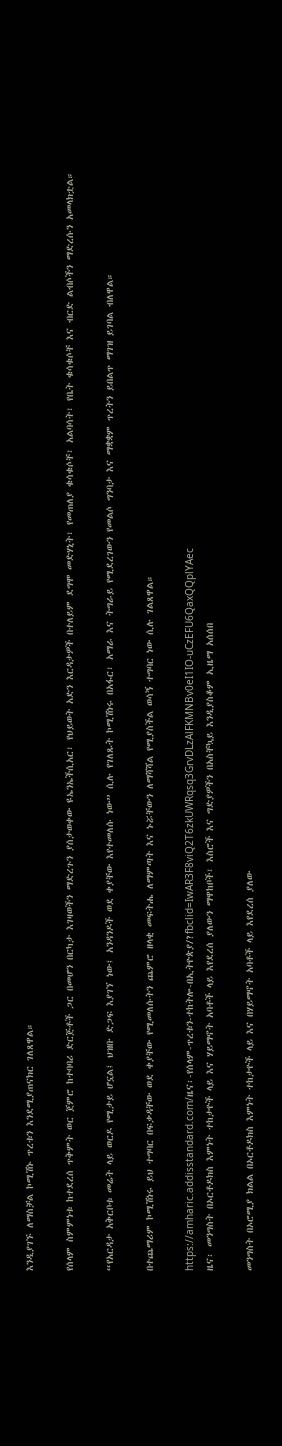እንዲያገኙ ለማስቻል ኮሚሽኑ ጥረቱን እንደሚያጠናክር ገለጸዋል።

የሰላም ስምምነቱ ከተደረሰ ጥቅምት ወር ጀምሮ ከተባባሪ ድርጅቶች ጋር በመሆን በርካታ እገዛወችን ማድረጉን ያሰታወቀው ዩኤንኤችሲአር፣ የህይወት አድን እርዳታዎች በተለይም ደግሞ መድሃኒት፣ የመጠለያ ቁሳቁሶቸ፣ አልባሳት፣ የቤት ቁሳቁሶቸ እና ብርድ ልብሶችን ማድረሱን አመላክቷል።

“የአርዳታ አቅርቦቱ መሬት ላይ ወርዶ የሚታይ ሆኗል፤ ህዝቡ ድጋፍ እያገኘ ነው፤ አንዳንዶች ወደ ቀያቸው እየተመለሱ ነው” ሲሉ የገለጹት ኮሚሽነሩ በአፋር፣ አማራ እና ትግራይ የሚደረገውን የመልሶ ግንባታ እና ማቋቋም ጥረትን ይበልጥ ማገዝ ይገባል ብለዋል።

በተጨማሪም ኮሚሽነሩ ይህ ተግባር በፍቃዳቸው ወደ ቀያቸው የሚመለሱትን ጨምሮ ዘላቂ መፍትሔ ለማምጣት እና ኑሯቸውን ለማሻሻል የሚያስችል ወሳኝ ተግባር ነው ሲሉ ገልጸዋል።

https://amharic.addisstandard.com/ዜና፡-የሰላም-ጥረቱን-ተከትሎ-በኢትዮጵያ/?fbclid=IwAR3F8viQ2T6zkUWRqsq3GrvDLzAlFKMNBv0eI1IO-uCzEFU6QaxQQplYAec
ዜና፡ መንግስት በኦርቶዶክስ እምነት ተከታዮች ላይ እና ሃይማኖት አባቶች ላይ እየደረሰ ያለውን ማዋከቦች፣ እስሮች እና ግድያዎችን በአስቸኳይ እንዲያስቆም ኢዜማ አሰሰበ

መንግስት በኦሮሚያ ክልል በኦርቶዶክስ እምነት ተከታዮች ላይ እና በሃይማኖት አባቶች ላይ እየደረሰ ያለው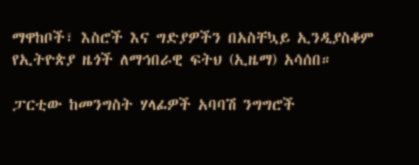ማዋከቦች፣ እስሮች እና ግድያዎችን በአስቸኳይ ኢንዲያስቆም የኢትዮጵያ ዜጎች ለማኅበራዊ ፍትህ (ኢዜማ) አሳሰበ።

ፓርቲው ከመንግስት ሃላፊዎች አባባሽ ንግግሮች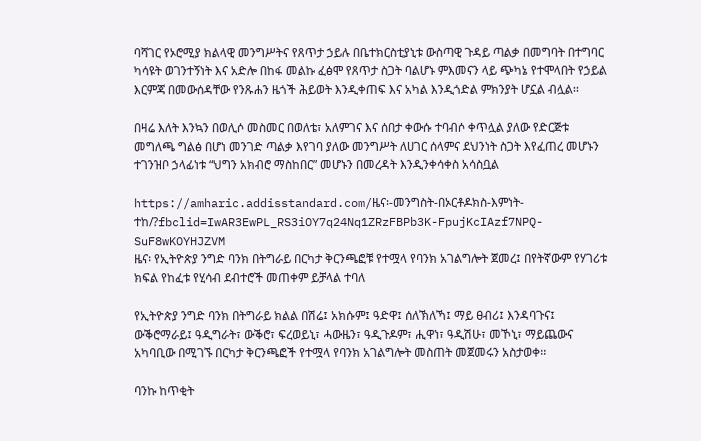ባሻገር የኦሮሚያ ክልላዊ መንግሥትና የጸጥታ ኃይሉ በቤተክርስቲያኒቱ ውስጣዊ ጉዳይ ጣልቃ በመግባት በተግባር ካሳዩት ወገንተኝነት እና አድሎ በከፋ መልኩ ፈፅሞ የጸጥታ ስጋት ባልሆኑ ምእመናን ላይ ጭካኔ የተሞላበት የኃይል እርምጃ በመውሰዳቸው የንጹሐን ዜጎች ሕይወት እንዲቀጠፍ እና አካል እንዲጎድል ምክንያት ሆኗል ብሏል፡፡

በዛሬ እለት እንኳን በወሊሶ መስመር በወለቴ፣ አለምገና እና ሰበታ ቀውሱ ተባብሶ ቀጥሏል ያለው የድርጅቱ መግለጫ ግልፅ በሆነ መንገድ ጣልቃ እየገባ ያለው መንግሥት ለሀገር ሰላምና ደህንነት ስጋት እየፈጠረ መሆኑን ተገንዝቦ ኃላፊነቱ “ህግን አክብሮ ማስከበር” መሆኑን በመረዳት እንዲንቀሳቀስ አሳስቧል

https://amharic.addisstandard.com/ዜና፡-መንግስት-በኦርቶዶክስ-እምነት-ተከ/?fbclid=IwAR3EwPL_RS3iOY7q24Nq1ZRzFBPb3K-FpujKcIAzf7NPQ-SuF8wKOYHJZVM
ዜና፡ የኢትዮጵያ ንግድ ባንክ በትግራይ በርካታ ቅርንጫፎቹ የተሟላ የባንክ አገልግሎት ጀመረ፤ በየትኛውም የሃገሪቱ ክፍል የከፈቱ የሂሳብ ደብተሮች መጠቀም ይቻላል ተባለ

የኢትዮጵያ ንግድ ባንክ በትግራይ ክልል በሽሬ፤ አክሱም፤ ዓድዋ፤ ሰለኽለኻ፤ ማይ ፀብሪ፤ እንዳባጉና፤ ውቕሮማራይ፤ ዓዲግራት፣ ውቕሮ፣ ፍረወይኒ፣ ሓውዜን፣ ዓዲጉዶም፣ ሒዋነ፣ ዓዲሽሁ፣ መኾኒ፣ ማይጨውና አካባቢው በሚገኙ በርካታ ቅርንጫፎች የተሟላ የባንክ አገልግሎት መስጠት መጀመሩን አስታወቀ፡፡

ባንኩ ከጥቂት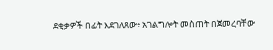ደቂቃዎች በፊት እደገለጸው፥ አገልግሎት መስጠት በጀመረባቸው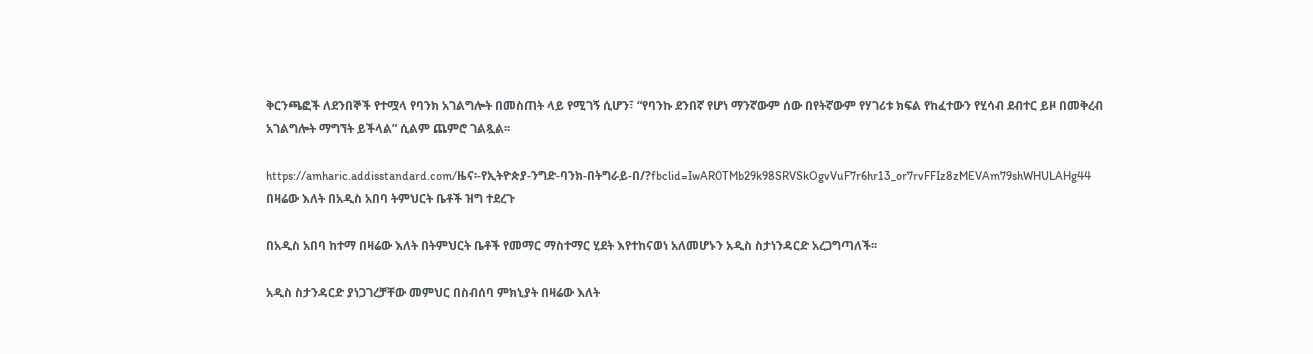ቅርንጫፎች ለደንበኞች የተሟላ የባንክ አገልግሎት በመስጠት ላይ የሚገኝ ሲሆን፣ “የባንኩ ደንበኛ የሆነ ማንኛውም ሰው በየትኛውም የሃገሪቱ ክፍል የከፈተውን የሂሳብ ደብተር ይዞ በመቅረብ አገልግሎት ማግኘት ይችላል” ሲልም ጨምሮ ገልጿል፡፡

https://amharic.addisstandard.com/ዜና፡-የኢትዮጵያ-ንግድ-ባንክ-በትግራይ-በ/?fbclid=IwAR0TMb29k98SRVSkOgvVuF7r6hr13_or7rvFFIz8zMEVAm79shWHULAHg44
በዛሬው እለት በአዲስ አበባ ትምህርት ቤቶች ዝግ ተደረጉ

በአዲስ አበባ ከተማ በዛሬው እለት በትምህርት ቤቶች የመማር ማስተማር ሂደት እየተከናወነ አለመሆኑን አዲስ ስታነንዳርድ አረጋግጣለች፡፡

አዲስ ስታንዳርድ ያነጋገረቻቸው መምህር በስብሰባ ምክኒያት በዛሬው እለት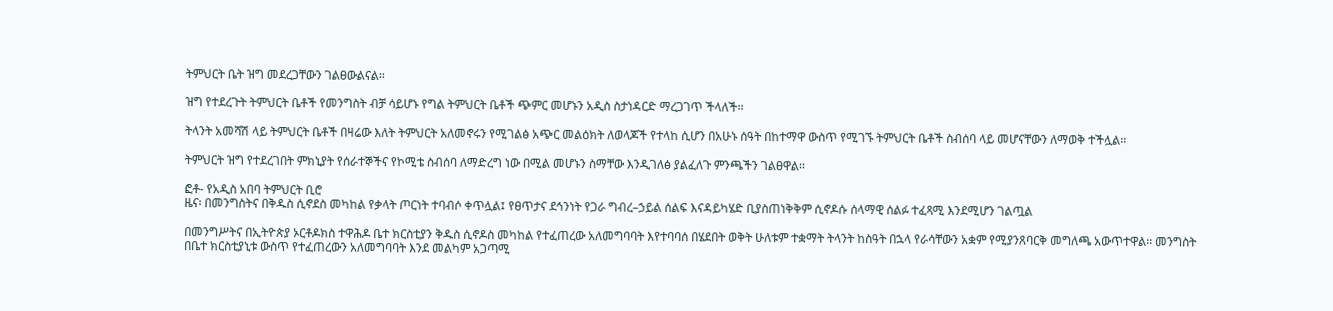ትምህርት ቤት ዝግ መደረጋቸውን ገልፀውልናል፡፡

ዝግ የተደረጉት ትምህርት ቤቶች የመንግስት ብቻ ሳይሆኑ የግል ትምህርት ቤቶች ጭምር መሆኑን አዲስ ስታነዳርድ ማረጋገጥ ችላለች፡፡

ትላንት አመሻሽ ላይ ትምህርት ቤቶች በዛሬው እለት ትምህርት አለመኖሩን የሚገልፅ አጭር መልዕክት ለወላጆች የተላከ ሲሆን በአሁኑ ሰዓት በከተማዋ ውስጥ የሚገኙ ትምህርት ቤቶች ስብሰባ ላይ መሆናቸውን ለማወቅ ተችሏል፡፡

ትምህርት ዝግ የተደረገበት ምክኒያት የሰራተኞችና የኮሚቴ ስብሰባ ለማድረግ ነው በሚል መሆኑን ስማቸው እንዲገለፅ ያልፈለጉ ምንጫችን ገልፀዋል፡፡

ፎቶ- የአዲስ አበባ ትምህርት ቢሮ
ዜና፡ በመንግስትና በቅዱስ ሲኖደስ መካከል የቃላት ጦርነት ተባብሶ ቀጥሏል፤ የፀጥታና ደኅንነት የጋራ ግብረ–ኃይል ሰልፍ እናዳይካሄድ ቢያስጠነቅቅም ሲኖዶሱ ሰላማዊ ሰልፉ ተፈጻሚ እንደሚሆን ገልጧል

በመንግሥትና በኢትዮጵያ ኦርቶዶክስ ተዋሕዶ ቤተ ክርስቲያን ቅዱስ ሲኖዶስ መካከል የተፈጠረው አለመግባባት እየተባባሰ በሄደበት ወቅት ሁለቱም ተቋማት ትላንት ከስዓት በኋላ የራሳቸውን አቋም የሚያንጸባርቅ መግለጫ አውጥተዋል፡፡ መንግስት በቤተ ክርስቲያኒቱ ውስጥ የተፈጠረውን አለመግባባት እንደ መልካም አጋጣሚ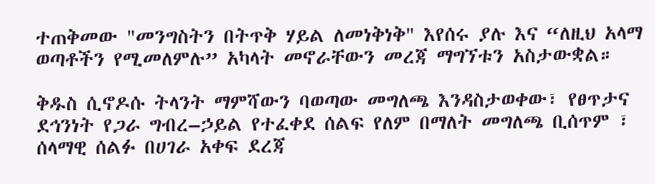ተጠቅመው "መንግስትን በትጥቅ ሃይል ለመነቅነቅ" እየሰሩ ያሉ እና “ለዚህ አላማ ወጣቶችን የሚመለምሉ” አካላት መኖራቸውን መረጃ ማግኘቱን አስታውቋል።

ቅዱስ ሲኖዶሱ ትላንት ማምሻውን ባወጣው መግለጫ እንዳስታወቀው፣ የፀጥታና ደኅንነት የጋራ ግብረ–ኃይል የተፈቀደ ሰልፍ የለም በማለት መግለጫ ቢሰጥም ፣ ሰላማዊ ሰልፉ በሀገራ አቀፍ ደረጃ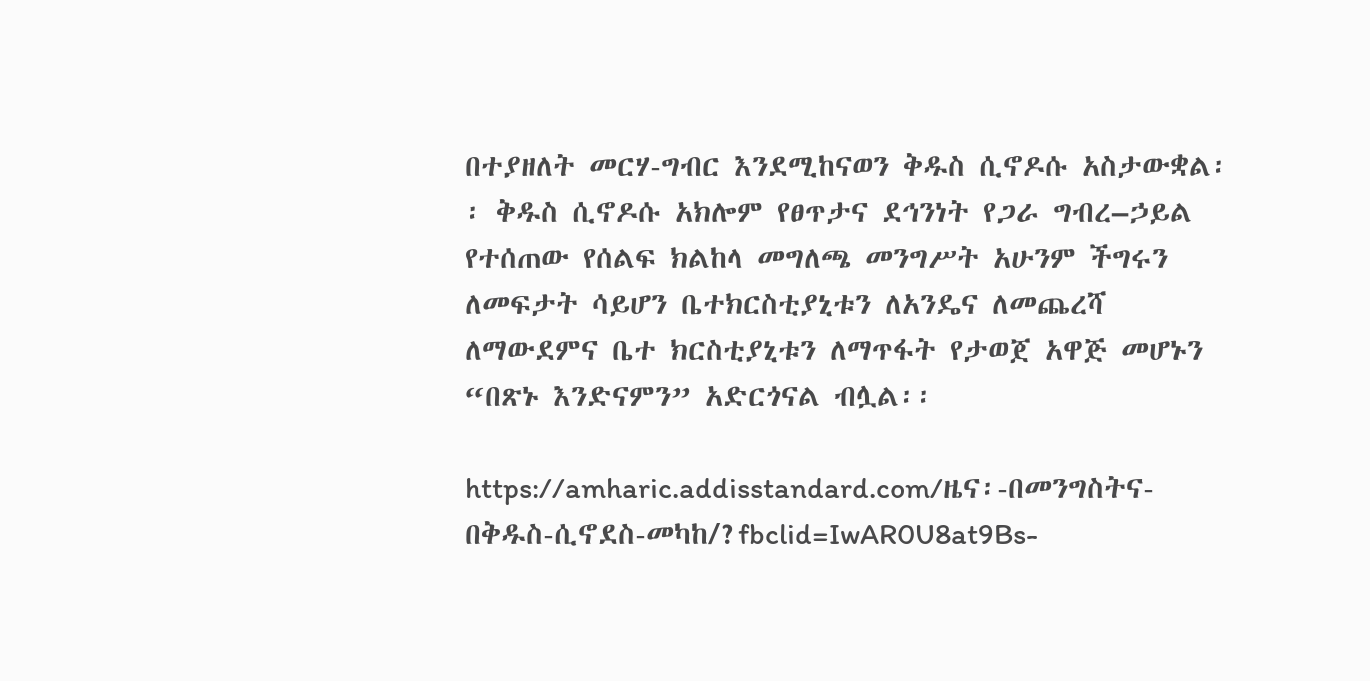በተያዘለት መርሃ-ግብር እንደሚከናወን ቅዱስ ሲኖዶሱ አስታውቋል፡፡ ቅዱስ ሲኖዶሱ አክሎም የፀጥታና ደኅንነት የጋራ ግብረ–ኃይል የተሰጠው የሰልፍ ክልከላ መግለጫ መንግሥት አሁንም ችግሩን ለመፍታት ሳይሆን ቤተክርስቲያኒቱን ለአንዴና ለመጨረሻ ለማውደምና ቤተ ክርስቲያኒቱን ለማጥፋት የታወጀ አዋጅ መሆኑን “በጽኑ እንድናምን” አድርጎናል ብሏል፡፡

https://amharic.addisstandard.com/ዜና፡-በመንግስትና-በቅዱስ-ሲኖደስ-መካከ/?fbclid=IwAR0U8at9Bs-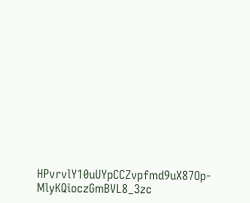HPvrvlY10uUYpCCZvpfmd9uX87Op-MlyKQioczGmBVL8_3zc